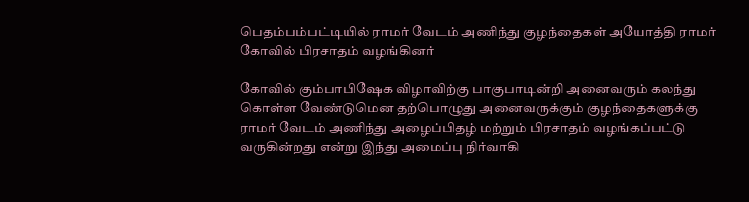பெதம்பம்பட்டியில் ராமர் வேடம் அணிந்து குழந்தைகள் அயோத்தி ராமர் கோவில் பிரசாதம் வழங்கினர்

கோவில் கும்பாபிஷேக விழாவிற்கு பாகுபாடின்றி அனைவரும் கலந்து கொள்ள வேண்டுமென தற்பொழுது அனைவருக்கும் குழந்தைகளுக்கு ராமர் வேடம் அணிந்து அழைப்பிதழ் மற்றும் பிரசாதம் வழங்கப்பட்டு வருகின்றது என்று இந்து அமைப்பு நிர்வாகி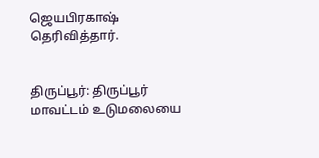ஜெயபிரகாஷ் தெரிவித்தார்.


திருப்பூர்: திருப்பூர் மாவட்டம் உடுமலையை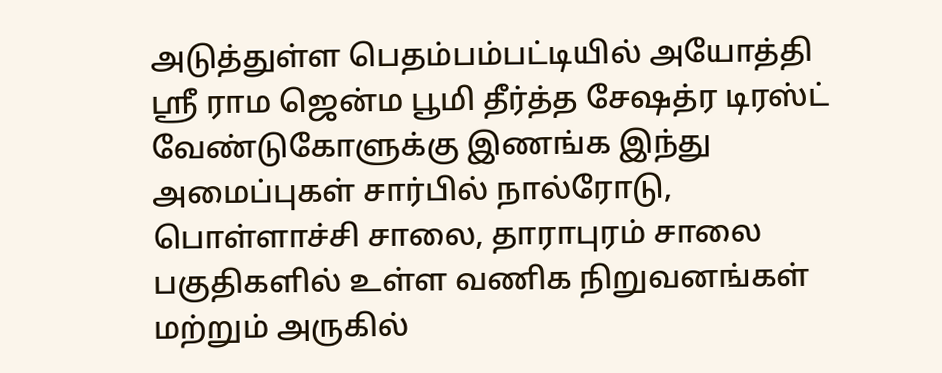அடுத்துள்ள பெதம்பம்பட்டியில் அயோத்தி ஸ்ரீ ராம ஜென்ம பூமி தீர்த்த சேஷத்ர டிரஸ்ட் வேண்டுகோளுக்கு இணங்க இந்து அமைப்புகள் சார்பில் நால்ரோடு, பொள்ளாச்சி சாலை, தாராபுரம் சாலை பகுதிகளில் உள்ள வணிக நிறுவனங்கள் மற்றும் அருகில்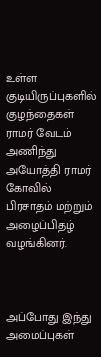உள்ள குடியிருப்புகளில் குழந்தைகள் ராமர் வேடம் அணிந்து அயோத்தி ராமர் கோவில் பிரசாதம் மற்றும் அழைப்பிதழ் வழங்கினர்.



அப்போது இந்து அமைப்புகள்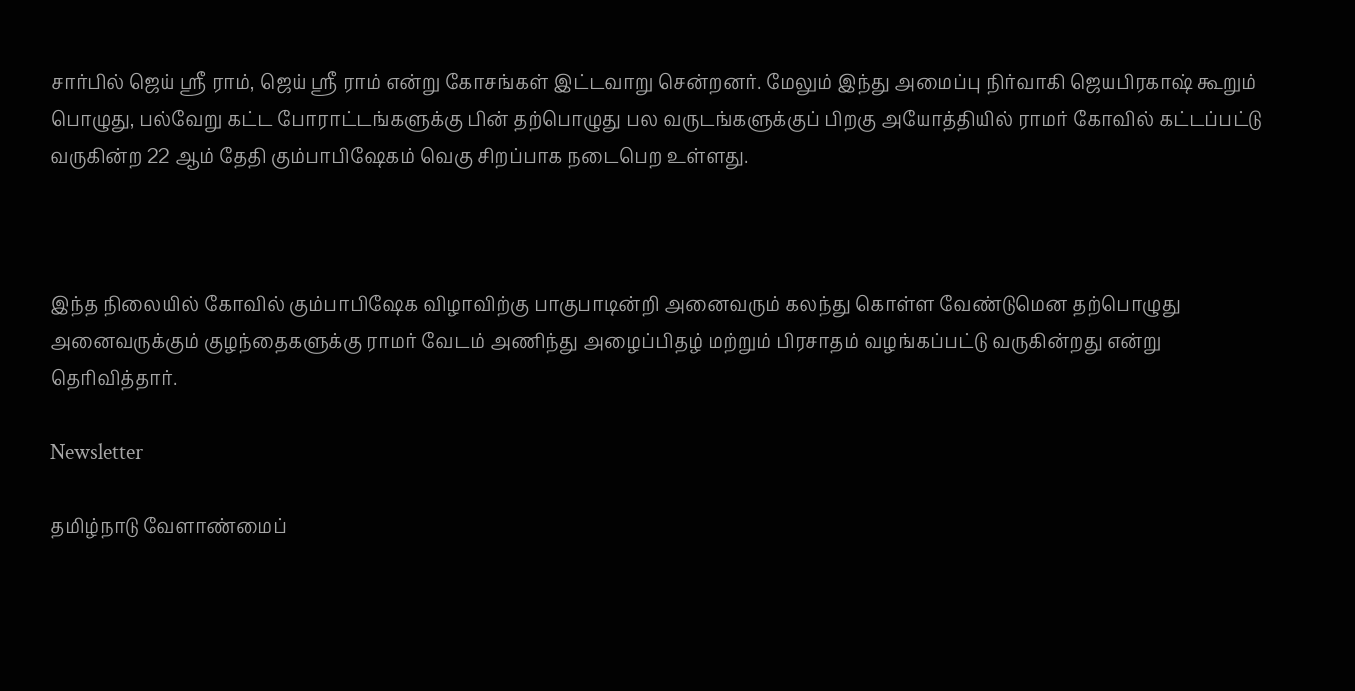சார்பில் ஜெய் ஸ்ரீ ராம், ஜெய் ஸ்ரீ ராம் என்று கோசங்கள் இட்டவாறு சென்றனர். மேலும் இந்து அமைப்பு நிர்வாகி ஜெயபிரகாஷ் கூறும் பொழுது, பல்வேறு கட்ட போராட்டங்களுக்கு பின் தற்பொழுது பல வருடங்களுக்குப் பிறகு அயோத்தியில் ராமர் கோவில் கட்டப்பட்டு வருகின்ற 22 ஆம் தேதி கும்பாபிஷேகம் வெகு சிறப்பாக நடைபெற உள்ளது.



இந்த நிலையில் கோவில் கும்பாபிஷேக விழாவிற்கு பாகுபாடின்றி அனைவரும் கலந்து கொள்ள வேண்டுமென தற்பொழுது அனைவருக்கும் குழந்தைகளுக்கு ராமர் வேடம் அணிந்து அழைப்பிதழ் மற்றும் பிரசாதம் வழங்கப்பட்டு வருகின்றது என்று தெரிவித்தார்.

Newsletter

தமிழ்நாடு வேளாண்மைப்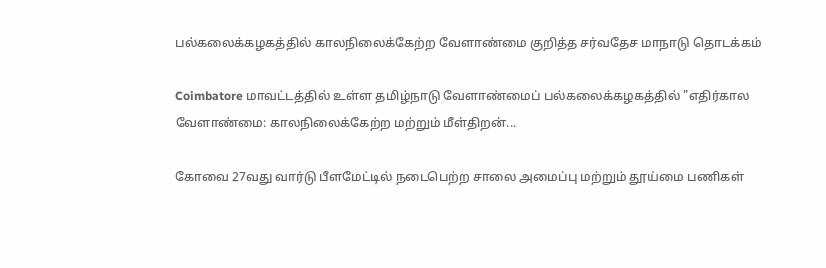பல்கலைக்கழகத்தில் காலநிலைக்கேற்ற வேளாண்மை குறித்த சர்வதேச மாநாடு தொடக்கம்

Coimbatore மாவட்டத்தில் உள்ள தமிழ்நாடு வேளாண்மைப் பல்கலைக்கழகத்தில் "எதிர்கால வேளாண்மை: காலநிலைக்கேற்ற மற்றும் மீள்திறன்...

கோவை 27வது வார்டு பீளமேட்டில் நடைபெற்ற சாலை அமைப்பு மற்றும் தூய்மை பணிகள்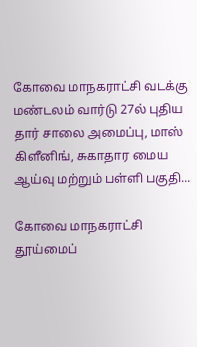கோவை மாநகராட்சி வடக்கு மண்டலம் வார்டு 27ல் புதிய தார் சாலை அமைப்பு, மாஸ் கிளீனிங், சுகாதார மைய ஆய்வு மற்றும் பள்ளி பகுதி...

கோவை மாநகராட்சி தூய்மைப்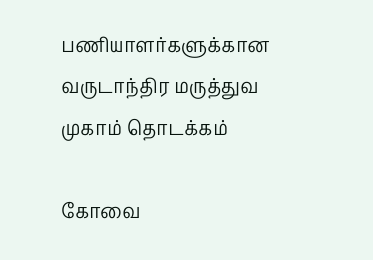பணியாளர்களுக்கான வருடாந்திர மருத்துவ முகாம் தொடக்கம்

கோவை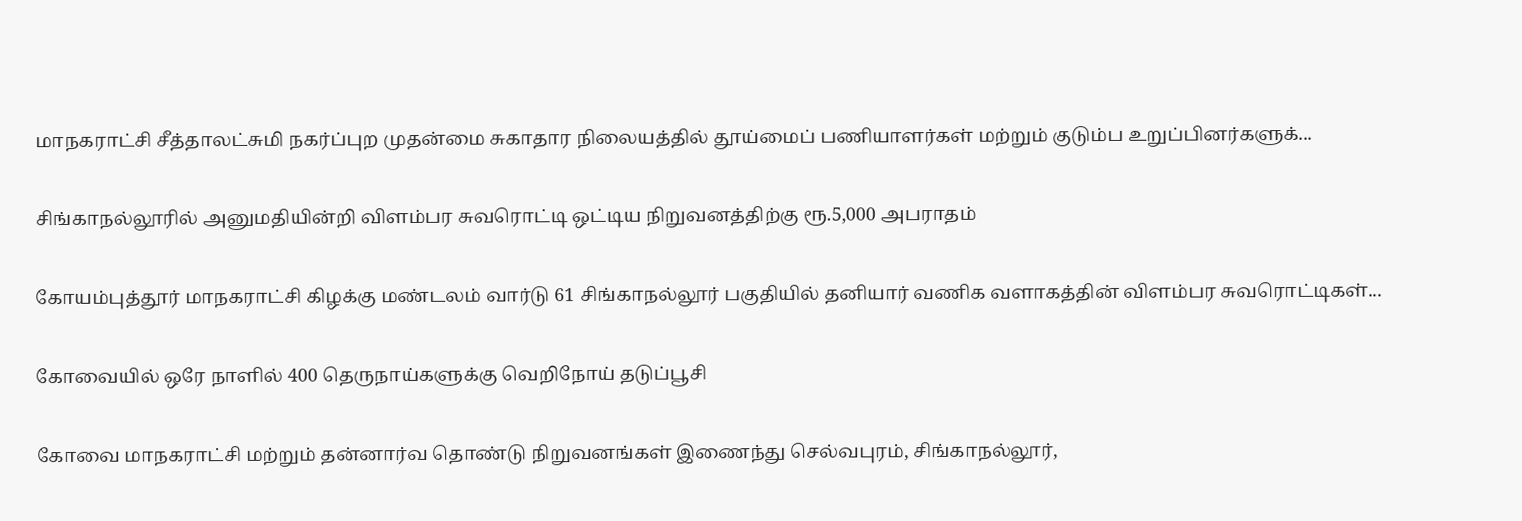மாநகராட்சி சீத்தாலட்சுமி நகர்ப்புற முதன்மை சுகாதார நிலையத்தில் தூய்மைப் பணியாளர்கள் மற்றும் குடும்ப உறுப்பினர்களுக்...

சிங்காநல்லூரில் அனுமதியின்றி விளம்பர சுவரொட்டி ஒட்டிய நிறுவனத்திற்கு ரூ.5,000 அபராதம்

கோயம்புத்தூர் மாநகராட்சி கிழக்கு மண்டலம் வார்டு 61 சிங்காநல்லூர் பகுதியில் தனியார் வணிக வளாகத்தின் விளம்பர சுவரொட்டிகள்...

கோவையில் ஒரே நாளில் 400 தெருநாய்களுக்கு வெறிநோய் தடுப்பூசி

கோவை மாநகராட்சி மற்றும் தன்னார்வ தொண்டு நிறுவனங்கள் இணைந்து செல்வபுரம், சிங்காநல்லூர்,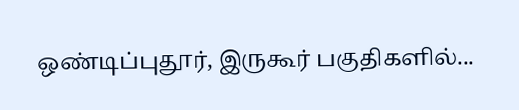ஒண்டிப்புதூர், இருகூர் பகுதிகளில்...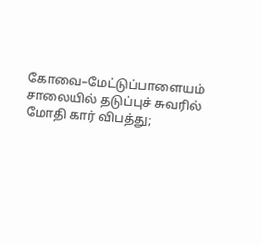கோவை–மேட்டுப்பாளையம் சாலையில் தடுப்புச் சுவரில் மோதி கார் விபத்து;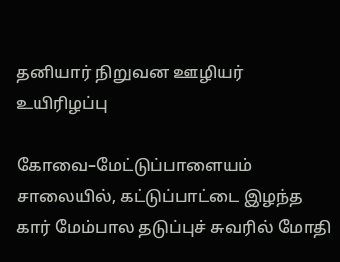தனியார் நிறுவன ஊழியர் உயிரிழப்பு

கோவை–மேட்டுப்பாளையம் சாலையில், கட்டுப்பாட்டை இழந்த கார் மேம்பால தடுப்புச் சுவரில் மோதி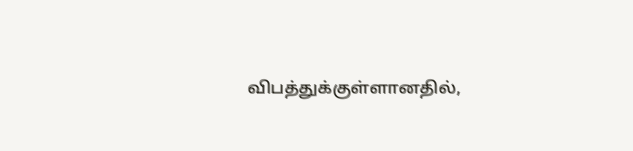விபத்துக்குள்ளானதில்,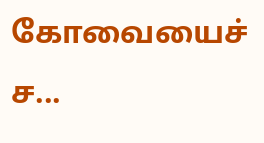கோவையைச் ச...